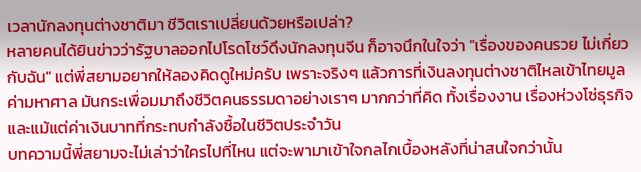เวลานักลงทุนต่างชาติมา ชีวิตเราเปลี่ยนด้วยหรือเปล่า?
หลายคนได้ยินข่าวว่ารัฐบาลออกไปโรดโชว์ดึงนักลงทุนจีน ก็อาจนึกในใจว่า "เรื่องของคนรวย ไม่เกี่ยวกับฉัน" แต่พี่สยามอยากให้ลองคิดดูใหม่ครับ เพราะจริงๆ แล้วการที่เงินลงทุนต่างชาติไหลเข้าไทยมูลค่ามหาศาล มันกระเพื่อมมาถึงชีวิตคนธรรมดาอย่างเราๆ มากกว่าที่คิด ทั้งเรื่องงาน เรื่องห่วงโซ่ธุรกิจ และแม้แต่ค่าเงินบาทที่กระทบกำลังซื้อในชีวิตประจำวัน
บทความนี้พี่สยามจะไม่เล่าว่าใครไปที่ไหน แต่จะพามาเข้าใจกลไกเบื้องหลังที่น่าสนใจกว่านั้น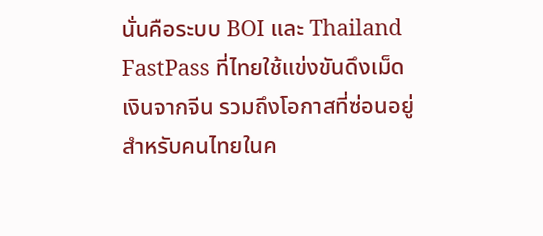นั่นคือระบบ BOI และ Thailand FastPass ที่ไทยใช้แข่งขันดึงเม็ดเงินจากจีน รวมถึงโอกาสที่ซ่อนอยู่สำหรับคนไทยในค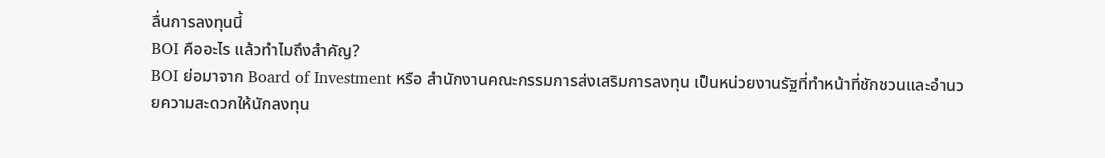ลื่นการลงทุนนี้
BOI คืออะไร แล้วทำไมถึงสำคัญ?
BOI ย่อมาจาก Board of Investment หรือ สำนักงานคณะกรรมการส่งเสริมการลงทุน เป็นหน่วยงานรัฐที่ทำหน้าที่ชักชวนและอำนวยความสะดวกให้นักลงทุน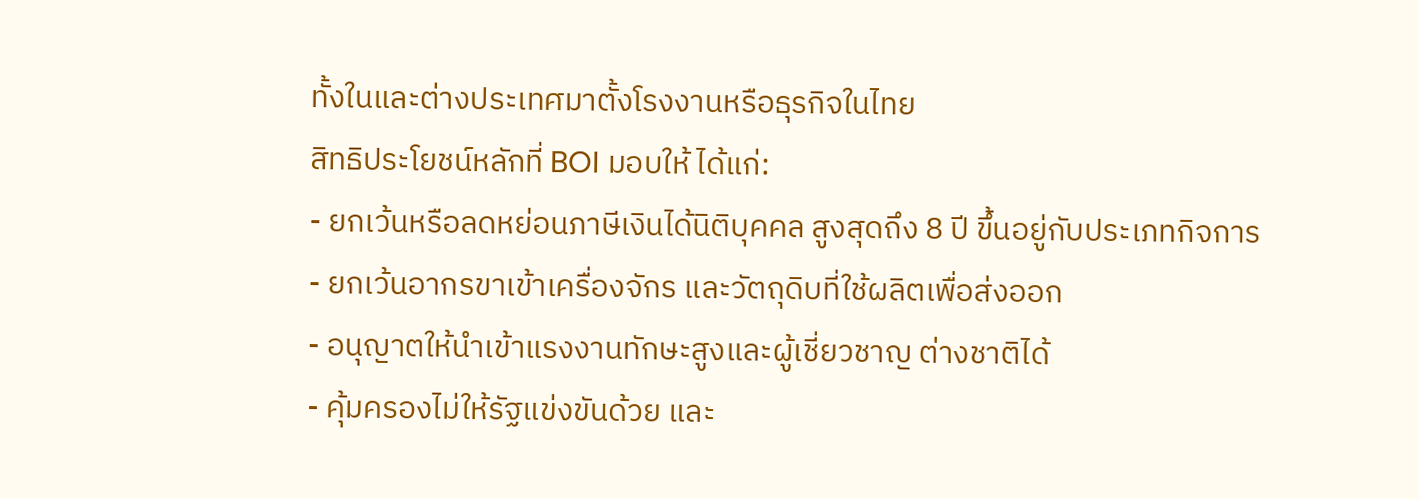ทั้งในและต่างประเทศมาตั้งโรงงานหรือธุรกิจในไทย
สิทธิประโยชน์หลักที่ BOI มอบให้ ได้แก่:
- ยกเว้นหรือลดหย่อนภาษีเงินได้นิติบุคคล สูงสุดถึง 8 ปี ขึ้นอยู่กับประเภทกิจการ
- ยกเว้นอากรขาเข้าเครื่องจักร และวัตถุดิบที่ใช้ผลิตเพื่อส่งออก
- อนุญาตให้นำเข้าแรงงานทักษะสูงและผู้เชี่ยวชาญ ต่างชาติได้
- คุ้มครองไม่ให้รัฐแข่งขันด้วย และ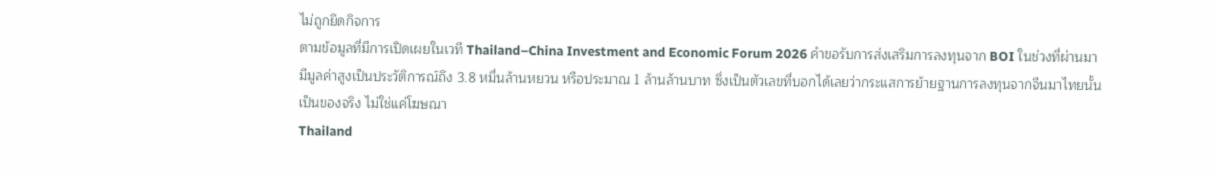ไม่ถูกยึดกิจการ
ตามข้อมูลที่มีการเปิดเผยในเวที Thailand–China Investment and Economic Forum 2026 คำขอรับการส่งเสริมการลงทุนจาก BOI ในช่วงที่ผ่านมามีมูลค่าสูงเป็นประวัติการณ์ถึง 3.8 หมื่นล้านหยวน หรือประมาณ 1 ล้านล้านบาท ซึ่งเป็นตัวเลขที่บอกได้เลยว่ากระแสการย้ายฐานการลงทุนจากจีนมาไทยนั้นเป็นของจริง ไม่ใช่แค่โฆษณา
Thailand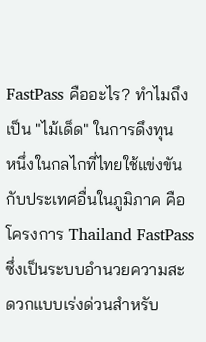FastPass คืออะไร? ทำไมถึงเป็น "ไม้เด็ด" ในการดึงทุน
หนึ่งในกลไกที่ไทยใช้แข่งขันกับประเทศอื่นในภูมิภาค คือโครงการ Thailand FastPass ซึ่งเป็นระบบอำนวยความสะดวกแบบเร่งด่วนสำหรับ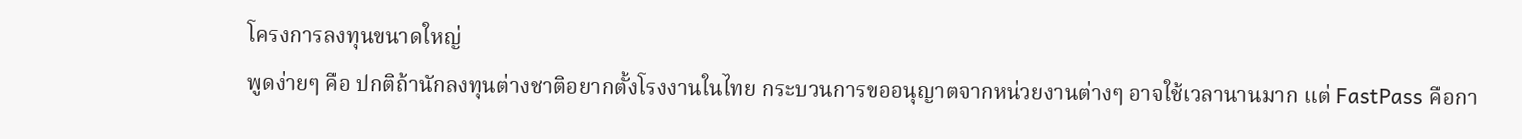โครงการลงทุนขนาดใหญ่
พูดง่ายๆ คือ ปกติถ้านักลงทุนต่างชาติอยากตั้งโรงงานในไทย กระบวนการขออนุญาตจากหน่วยงานต่างๆ อาจใช้เวลานานมาก แต่ FastPass คือกา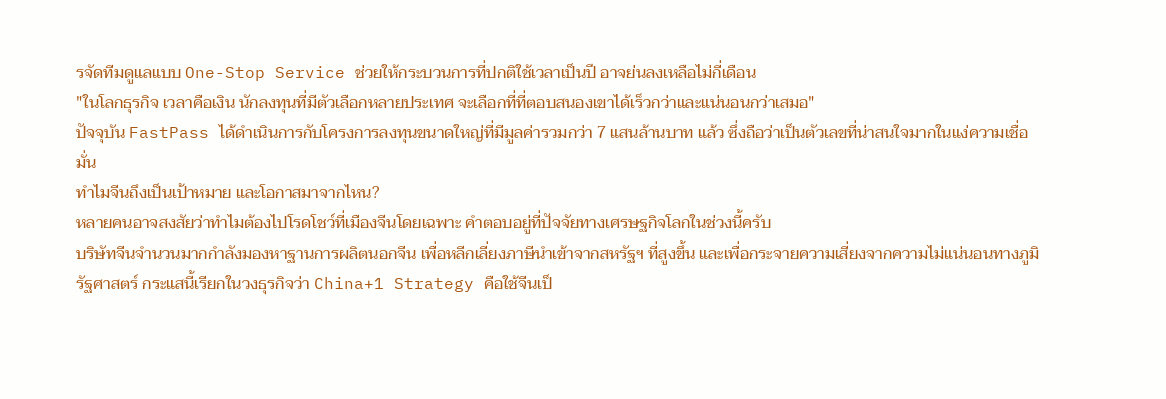รจัดทีมดูแลแบบ One-Stop Service ช่วยให้กระบวนการที่ปกติใช้เวลาเป็นปี อาจย่นลงเหลือไม่กี่เดือน
"ในโลกธุรกิจ เวลาคือเงิน นักลงทุนที่มีตัวเลือกหลายประเทศ จะเลือกที่ที่ตอบสนองเขาได้เร็วกว่าและแน่นอนกว่าเสมอ"
ปัจจุบัน FastPass ได้ดำเนินการกับโครงการลงทุนขนาดใหญ่ที่มีมูลค่ารวมกว่า 7 แสนล้านบาท แล้ว ซึ่งถือว่าเป็นตัวเลขที่น่าสนใจมากในแง่ความเชื่อมั่น
ทำไมจีนถึงเป็นเป้าหมาย และโอกาสมาจากไหน?
หลายคนอาจสงสัยว่าทำไมต้องไปโรดโชว์ที่เมืองจีนโดยเฉพาะ คำตอบอยู่ที่ปัจจัยทางเศรษฐกิจโลกในช่วงนี้ครับ
บริษัทจีนจำนวนมากกำลังมองหาฐานการผลิตนอกจีน เพื่อหลีกเลี่ยงภาษีนำเข้าจากสหรัฐฯ ที่สูงขึ้น และเพื่อกระจายความเสี่ยงจากความไม่แน่นอนทางภูมิรัฐศาสตร์ กระแสนี้เรียกในวงธุรกิจว่า China+1 Strategy คือใช้จีนเป็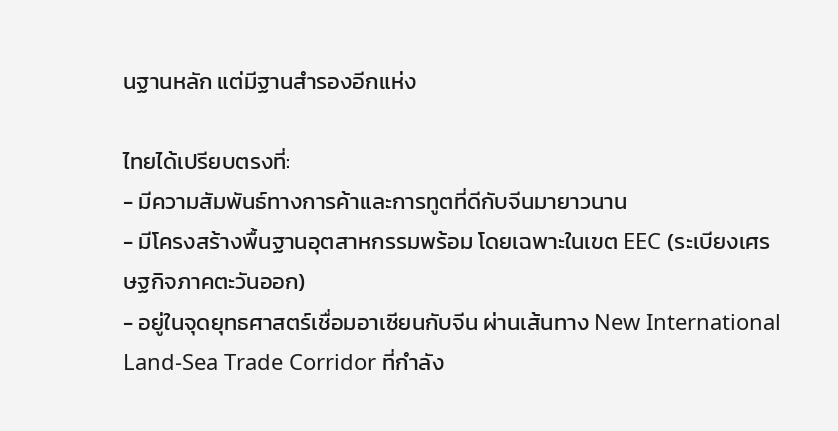นฐานหลัก แต่มีฐานสำรองอีกแห่ง

ไทยได้เปรียบตรงที่:
- มีความสัมพันธ์ทางการค้าและการทูตที่ดีกับจีนมายาวนาน
- มีโครงสร้างพื้นฐานอุตสาหกรรมพร้อม โดยเฉพาะในเขต EEC (ระเบียงเศรษฐกิจภาคตะวันออก)
- อยู่ในจุดยุทธศาสตร์เชื่อมอาเซียนกับจีน ผ่านเส้นทาง New International Land-Sea Trade Corridor ที่กำลัง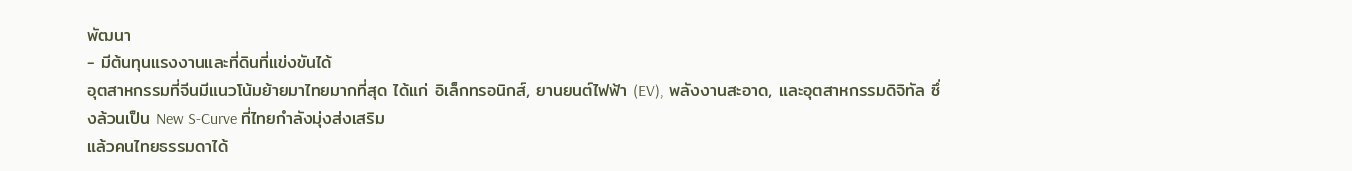พัฒนา
- มีต้นทุนแรงงานและที่ดินที่แข่งขันได้
อุตสาหกรรมที่จีนมีแนวโน้มย้ายมาไทยมากที่สุด ได้แก่ อิเล็กทรอนิกส์, ยานยนต์ไฟฟ้า (EV), พลังงานสะอาด, และอุตสาหกรรมดิจิทัล ซึ่งล้วนเป็น New S-Curve ที่ไทยกำลังมุ่งส่งเสริม
แล้วคนไทยธรรมดาได้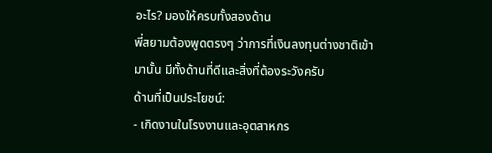อะไร? มองให้ครบทั้งสองด้าน
พี่สยามต้องพูดตรงๆ ว่าการที่เงินลงทุนต่างชาติเข้ามานั้น มีทั้งด้านที่ดีและสิ่งที่ต้องระวังครับ
ด้านที่เป็นประโยชน์:
- เกิดงานในโรงงานและอุตสาหกร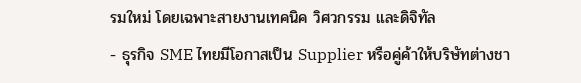รมใหม่ โดยเฉพาะสายงานเทคนิค วิศวกรรม และดิจิทัล
- ธุรกิจ SME ไทยมีโอกาสเป็น Supplier หรือคู่ค้าให้บริษัทต่างชา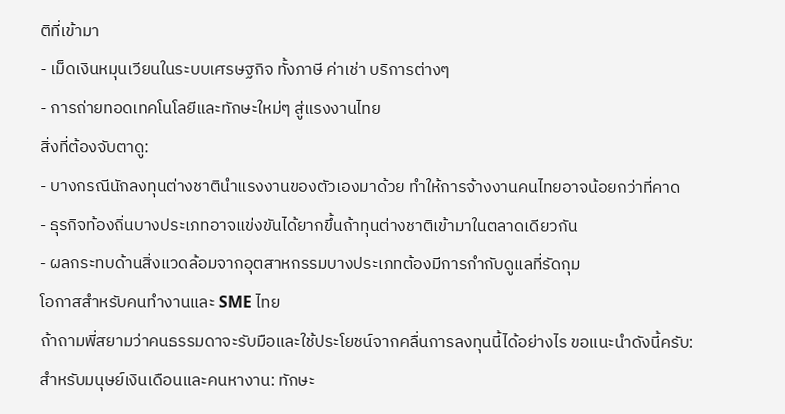ติที่เข้ามา
- เม็ดเงินหมุนเวียนในระบบเศรษฐกิจ ทั้งภาษี ค่าเช่า บริการต่างๆ
- การถ่ายทอดเทคโนโลยีและทักษะใหม่ๆ สู่แรงงานไทย
สิ่งที่ต้องจับตาดู:
- บางกรณีนักลงทุนต่างชาตินำแรงงานของตัวเองมาด้วย ทำให้การจ้างงานคนไทยอาจน้อยกว่าที่คาด
- ธุรกิจท้องถิ่นบางประเภทอาจแข่งขันได้ยากขึ้นถ้าทุนต่างชาติเข้ามาในตลาดเดียวกัน
- ผลกระทบด้านสิ่งแวดล้อมจากอุตสาหกรรมบางประเภทต้องมีการกำกับดูแลที่รัดกุม
โอกาสสำหรับคนทำงานและ SME ไทย
ถ้าถามพี่สยามว่าคนธรรมดาจะรับมือและใช้ประโยชน์จากคลื่นการลงทุนนี้ได้อย่างไร ขอแนะนำดังนี้ครับ:
สำหรับมนุษย์เงินเดือนและคนหางาน: ทักษะ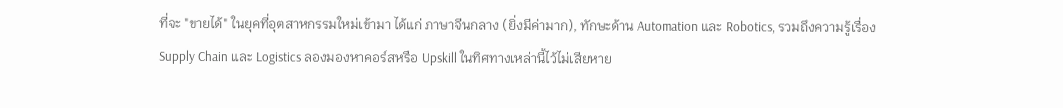ที่จะ "ขายได้" ในยุคที่อุตสาหกรรมใหม่เข้ามา ได้แก่ ภาษาจีนกลาง (ยิ่งมีค่ามาก), ทักษะด้าน Automation และ Robotics, รวมถึงความรู้เรื่อง Supply Chain และ Logistics ลองมองหาคอร์สหรือ Upskill ในทิศทางเหล่านี้ไว้ไม่เสียหาย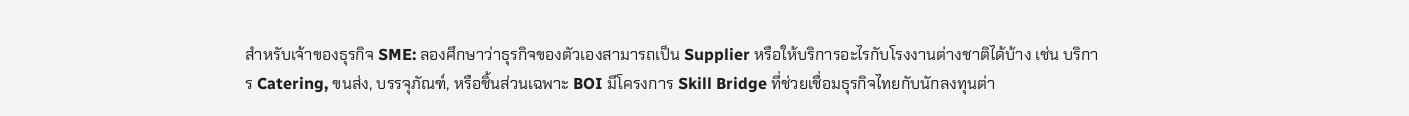สำหรับเจ้าของธุรกิจ SME: ลองศึกษาว่าธุรกิจของตัวเองสามารถเป็น Supplier หรือให้บริการอะไรกับโรงงานต่างชาติได้บ้าง เช่น บริการ Catering, ขนส่ง, บรรจุภัณฑ์, หรือชิ้นส่วนเฉพาะ BOI มีโครงการ Skill Bridge ที่ช่วยเชื่อมธุรกิจไทยกับนักลงทุนต่า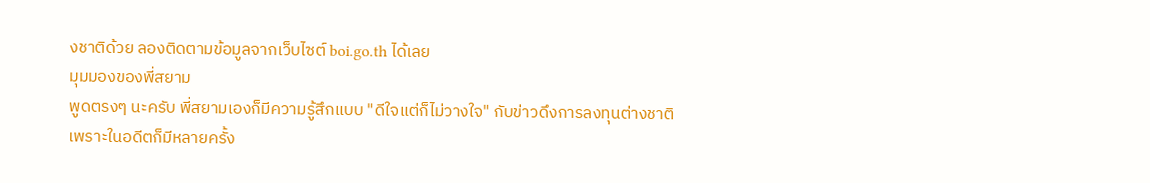งชาติด้วย ลองติดตามข้อมูลจากเว็บไซต์ boi.go.th ได้เลย
มุมมองของพี่สยาม
พูดตรงๆ นะครับ พี่สยามเองก็มีความรู้สึกแบบ "ดีใจแต่ก็ไม่วางใจ" กับข่าวดึงการลงทุนต่างชาติ เพราะในอดีตก็มีหลายครั้ง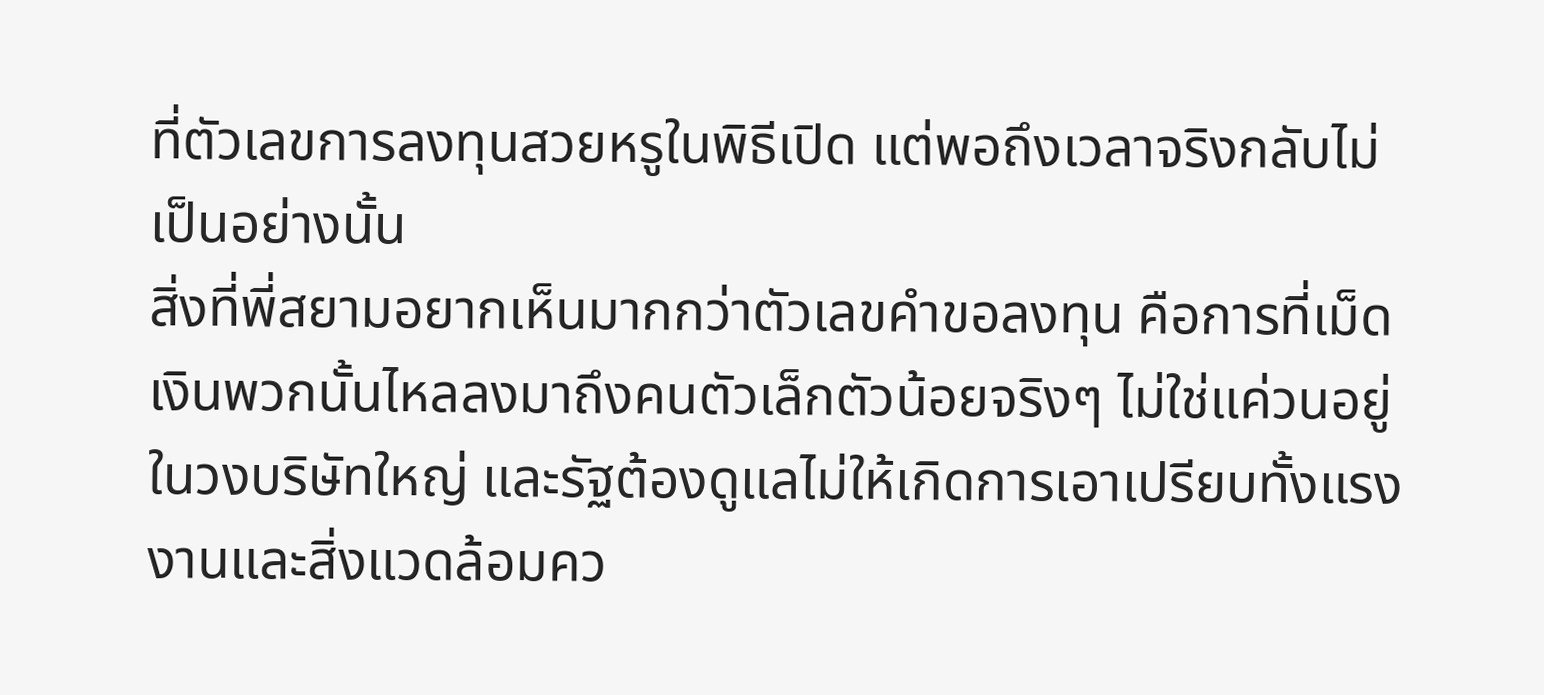ที่ตัวเลขการลงทุนสวยหรูในพิธีเปิด แต่พอถึงเวลาจริงกลับไม่เป็นอย่างนั้น
สิ่งที่พี่สยามอยากเห็นมากกว่าตัวเลขคำขอลงทุน คือการที่เม็ดเงินพวกนั้นไหลลงมาถึงคนตัวเล็กตัวน้อยจริงๆ ไม่ใช่แค่วนอยู่ในวงบริษัทใหญ่ และรัฐต้องดูแลไม่ให้เกิดการเอาเปรียบทั้งแรงงานและสิ่งแวดล้อมคว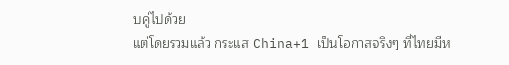บคู่ไปด้วย
แต่โดยรวมแล้ว กระแส China+1 เป็นโอกาสจริงๆ ที่ไทยมีห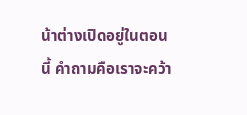น้าต่างเปิดอยู่ในตอนนี้ คำถามคือเราจะคว้า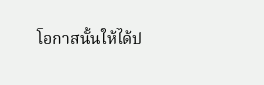โอกาสนั้นให้ได้ป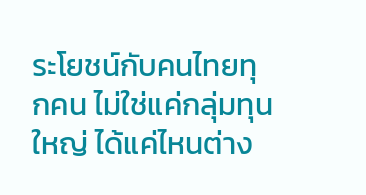ระโยชน์กับคนไทยทุกคน ไม่ใช่แค่กลุ่มทุนใหญ่ ได้แค่ไหนต่าง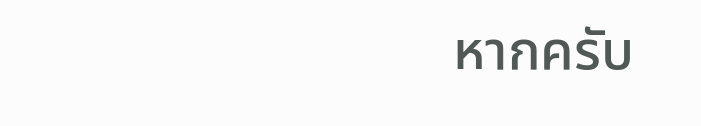หากครับ